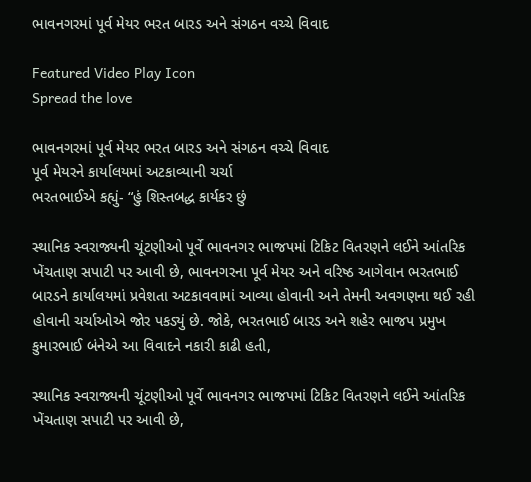ભાવનગરમાં પૂર્વ મેયર ભરત બારડ અને સંગઠન વચ્ચે વિવાદ

Featured Video Play Icon
Spread the love

ભાવનગરમાં પૂર્વ મેયર ભરત બારડ અને સંગઠન વચ્ચે વિવાદ
પૂર્વ મેયરને કાર્યાલયમાં અટકાવ્યાની ચર્ચા
ભરતભાઈએ કહ્યું- “હું શિસ્તબદ્ધ કાર્યકર છું

સ્થાનિક સ્વરાજ્યની ચૂંટણીઓ પૂર્વે ભાવનગર ભાજપમાં ટિકિટ વિતરણને લઈને આંતરિક ખેંચતાણ સપાટી પર આવી છે, ભાવનગરના પૂર્વ મેયર અને વરિષ્ઠ આગેવાન ભરતભાઈ બારડને કાર્યાલયમાં પ્રવેશતા અટકાવવામાં આવ્યા હોવાની અને તેમની અવગણના થઈ રહી હોવાની ચર્ચાઓએ જોર પકડ્યું છે. જોકે, ભરતભાઈ બારડ અને શહેર ભાજપ પ્રમુખ કુમારભાઈ બંનેએ આ વિવાદને નકારી કાઢી હતી,

સ્થાનિક સ્વરાજ્યની ચૂંટણીઓ પૂર્વે ભાવનગર ભાજપમાં ટિકિટ વિતરણને લઈને આંતરિક ખેંચતાણ સપાટી પર આવી છે,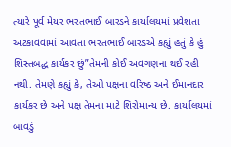ત્યારે પૂર્વ મેયર ભરતભાઈ બારડને કાર્યાલયમાં પ્રવેશતા અટકાવવામાં આવતા ભરતભાઈ બારડએ કહ્યું હતું કે હું શિસ્તબદ્ધ કાર્યકર છું”તેમની કોઈ અવગણના થઈ રહી નથી. તેમણે કહ્યું કે, તેઓ પક્ષના વરિષ્ઠ અને ઈમાનદાર કાર્યકર છે અને પક્ષ તેમના માટે શિરોમાન્ય છે. કાર્યાલયમાં બાવડું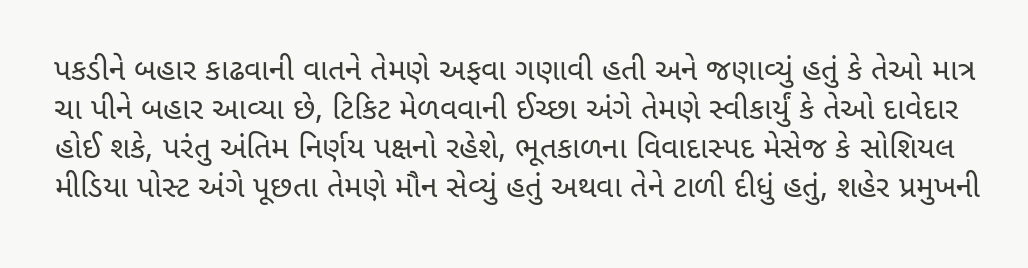પકડીને બહાર કાઢવાની વાતને તેમણે અફવા ગણાવી હતી અને જણાવ્યું હતું કે તેઓ માત્ર ચા પીને બહાર આવ્યા છે, ટિકિટ મેળવવાની ઈચ્છા અંગે તેમણે સ્વીકાર્યું કે તેઓ દાવેદાર હોઈ શકે, પરંતુ અંતિમ નિર્ણય પક્ષનો રહેશે, ભૂતકાળના વિવાદાસ્પદ મેસેજ કે સોશિયલ મીડિયા પોસ્ટ અંગે પૂછતા તેમણે મૌન સેવ્યું હતું અથવા તેને ટાળી દીધું હતું, શહેર પ્રમુખની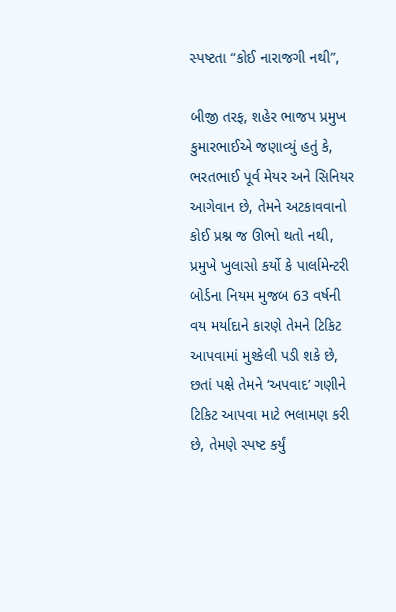સ્પષ્ટતા “કોઈ નારાજગી નથી”,

બીજી તરફ, શહેર ભાજપ પ્રમુખ કુમારભાઈએ જણાવ્યું હતું કે, ભરતભાઈ પૂર્વ મેયર અને સિનિયર આગેવાન છે, તેમને અટકાવવાનો કોઈ પ્રશ્ન જ ઊભો થતો નથી, પ્રમુખે ખુલાસો કર્યો કે પાર્લામેન્ટરી બોર્ડના નિયમ મુજબ 63 વર્ષની વય મર્યાદાને કારણે તેમને ટિકિટ આપવામાં મુશ્કેલી પડી શકે છે, છતાં પક્ષે તેમને ‘અપવાદ’ ગણીને ટિકિટ આપવા માટે ભલામણ કરી છે, તેમણે સ્પષ્ટ કર્યું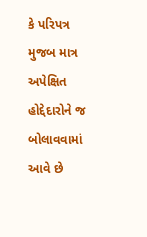કે પરિપત્ર મુજબ માત્ર અપેક્ષિત હોદ્દેદારોને જ બોલાવવામાં આવે છે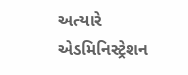અત્યારે એડમિનિસ્ટ્રેશન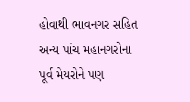હોવાથી ભાવનગર સહિત અન્ય પાંચ મહાનગરોના પૂર્વ મેયરોને પણ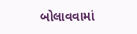બોલાવવામાં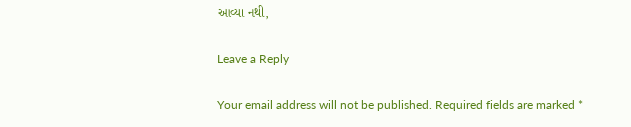આવ્યા નથી,

Leave a Reply

Your email address will not be published. Required fields are marked *